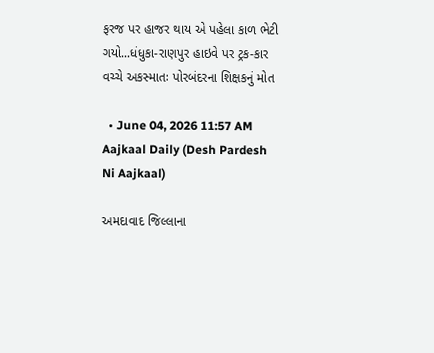ફરજ પર હાજર થાય એ પહેલા કાળ ભેટી ગયો...ધંધુકા-રાણપુર હાઇવે પર ટ્રક-કાર વચ્ચે અકસ્માતઃ પોરબંદરના શિક્ષકનું મોત

  • June 04, 2026 11:57 AM
Aajkaal Daily (Desh Pardesh Ni Aajkaal)

અમદાવાદ જિલ્લાના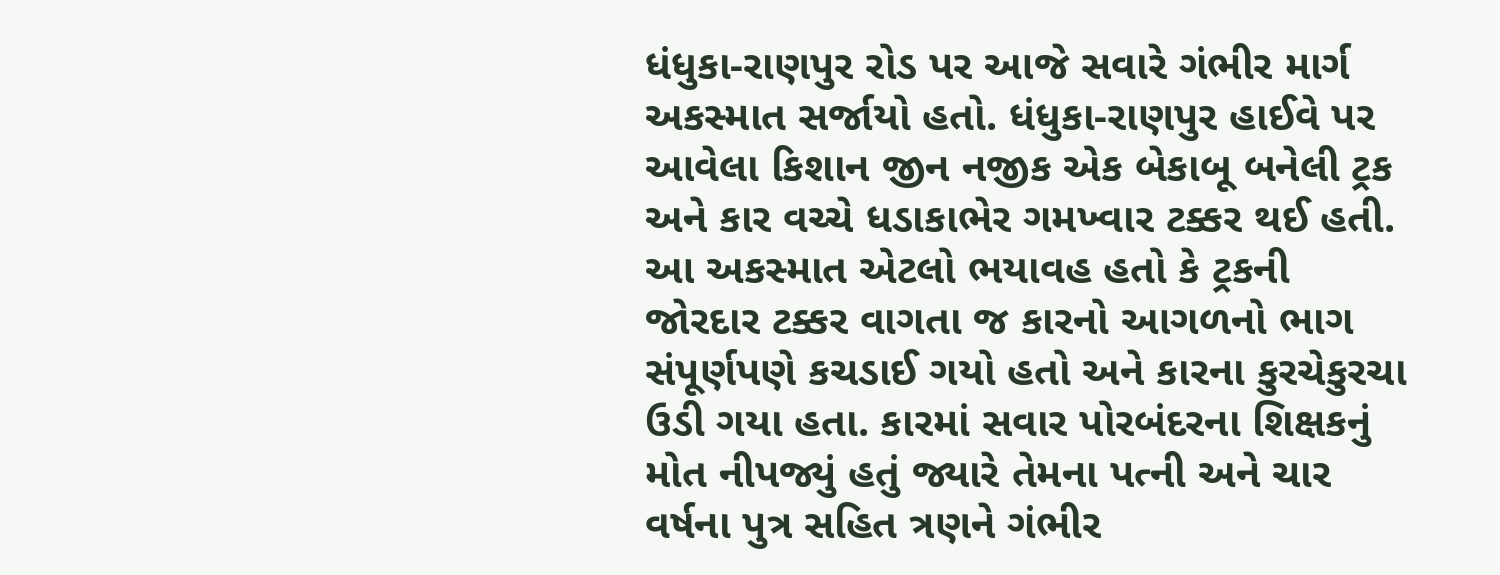ધંધુકા-રાણપુર રોડ પર આજે સવારે ગંભીર માર્ગ અકસ્માત સર્જાયો હતો. ધંધુકા-રાણપુર હાઈવે પર આવેલા કિશાન જીન નજીક એક બેકાબૂ બનેલી ટ્રક અને કાર વચ્ચે ધડાકાભેર ગમખ્વાર ટક્કર થઈ હતી. આ અકસ્માત એટલો ભયાવહ હતો કે ટ્રકની જોરદાર ટક્કર વાગતા જ કારનો આગળનો ભાગ સંપૂર્ણપણે કચડાઈ ગયો હતો અને કારના કુરચેકુરચા ઉડી ગયા હતા. કારમાં સવાર પોરબંદરના શિક્ષકનું મોત નીપજ્યું હતું જ્યારે તેમના પત્ની અને ચાર વર્ષના પુત્ર સહિત ત્રણને ગંભીર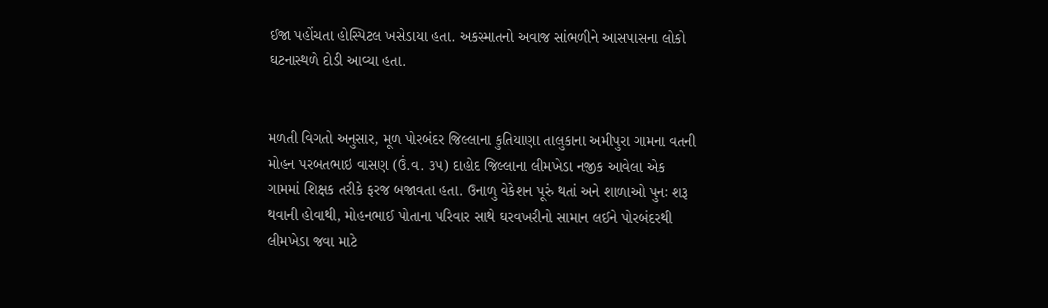ઈજા પહોંચતા હોસ્પિટલ ખસેડાયા હતા. અકસ્માતનો અવાજ સાંભળીને આસપાસના લોકો ઘટનાસ્થળે દોડી આવ્યા હતા.


મળતી વિગતો અનુસાર, મૂળ પોરબંદર જિલ્લાના કુતિયાણા તાલુકાના અમીપુરા ગામના વતની મોહન પરબતભાઇ વાસણ (ઉં.વ. ૩૫) દાહોદ જિલ્લાના લીમખેડા નજીક આવેલા એક ગામમાં શિક્ષક તરીકે ફરજ બજાવતા હતા. ઉનાળુ વેકેશન પૂરું થતાં અને શાળાઓ પુનઃ શરૂ થવાની હોવાથી, મોહનભાઈ પોતાના પરિવાર સાથે ઘરવખરીનો સામાન લઈને પોરબંદરથી લીમખેડા જવા માટે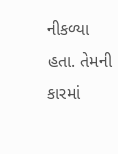નીકળ્યા હતા. તેમની કારમાં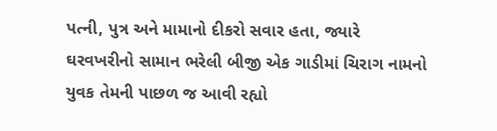પત્ની, પુત્ર અને મામાનો દીકરો સવાર હતા, જ્યારે ઘરવખરીનો સામાન ભરેલી બીજી એક ગાડીમાં ચિરાગ નામનો યુવક તેમની પાછળ જ આવી રહ્યો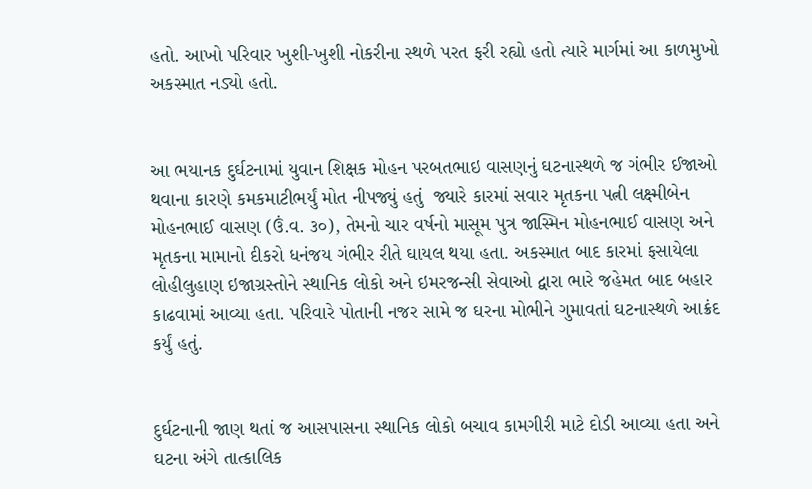હતો. આખો પરિવાર ખુશી-ખુશી નોકરીના સ્થળે પરત ફરી રહ્યો હતો ત્યારે માર્ગમાં આ કાળમુખો અકસ્માત નડ્યો હતો.


આ ભયાનક દુર્ઘટનામાં યુવાન શિક્ષક મોહન પરબતભાઇ વાસણનું ઘટનાસ્થળે જ ગંભીર ઈજાઓ થવાના કારણે કમકમાટીભર્યું મોત નીપજ્યું હતું  જ્યારે કારમાં સવાર મૃતકના પત્ની લક્ષ્મીબેન મોહનભાઈ વાસણ (ઉં.વ. ૩૦), તેમનો ચાર વર્ષનો માસૂમ પુત્ર જાસ્મિન મોહનભાઈ વાસણ અને મૃતકના મામાનો દીકરો ધનંજય ગંભીર રીતે ઘાયલ થયા હતા. અકસ્માત બાદ કારમાં ફસાયેલા લોહીલુહાણ ઇજાગ્રસ્તોને સ્થાનિક લોકો અને ઇમરજન્સી સેવાઓ દ્વારા ભારે જહેમત બાદ બહાર કાઢવામાં આવ્યા હતા. પરિવારે પોતાની નજર સામે જ ઘરના મોભીને ગુમાવતાં ઘટનાસ્થળે આક્રંદ કર્યું હતું.


દુર્ઘટનાની જાણ થતાં જ આસપાસના સ્થાનિક લોકો બચાવ કામગીરી માટે દોડી આવ્યા હતા અને ઘટના અંગે તાત્કાલિક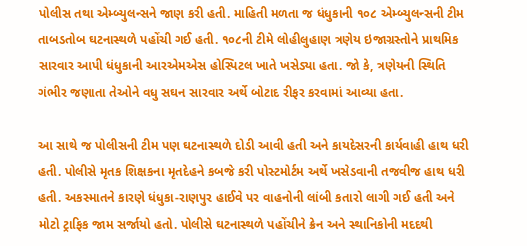પોલીસ તથા એમ્બ્યુલન્સને જાણ કરી હતી. માહિતી મળતા જ ધંધુકાની ૧૦૮ એમ્બ્યુલન્સની ટીમ તાબડતોબ ઘટનાસ્થળે પહોંચી ગઈ હતી. ૧૦૮ની ટીમે લોહીલુહાણ ત્રણેય ઇજાગ્રસ્તોને પ્રાથમિક સારવાર આપી ધંધુકાની આરએમએસ હોસ્પિટલ ખાતે ખસેડ્યા હતા. જો કે, ત્રણેયની સ્થિતિ ગંભીર જણાતા તેઓને વધુ સઘન સારવાર અર્થે બોટાદ રીફર કરવામાં આવ્યા હતા.

આ સાથે જ પોલીસની ટીમ પણ ઘટનાસ્થળે દોડી આવી હતી અને કાયદેસરની કાર્યવાહી હાથ ધરી હતી. પોલીસે મૃતક શિક્ષકના મૃતદેહને કબજે કરી પોસ્ટમોર્ટમ અર્થે ખસેડવાની તજવીજ હાથ ધરી હતી. અકસ્માતને કારણે ધંધુકા-રાણપુર હાઈવે પર વાહનોની લાંબી કતારો લાગી ગઈ હતી અને મોટો ટ્રાફિક જામ સર્જાયો હતો. પોલીસે ઘટનાસ્થળે પહોંચીને ક્રેન અને સ્થાનિકોની મદદથી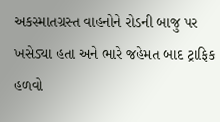અકસ્માતગ્રસ્ત વાહનોને રોડની બાજુ પર ખસેડ્યા હતા અને ભારે જહેમત બાદ ટ્રાફિક હળવો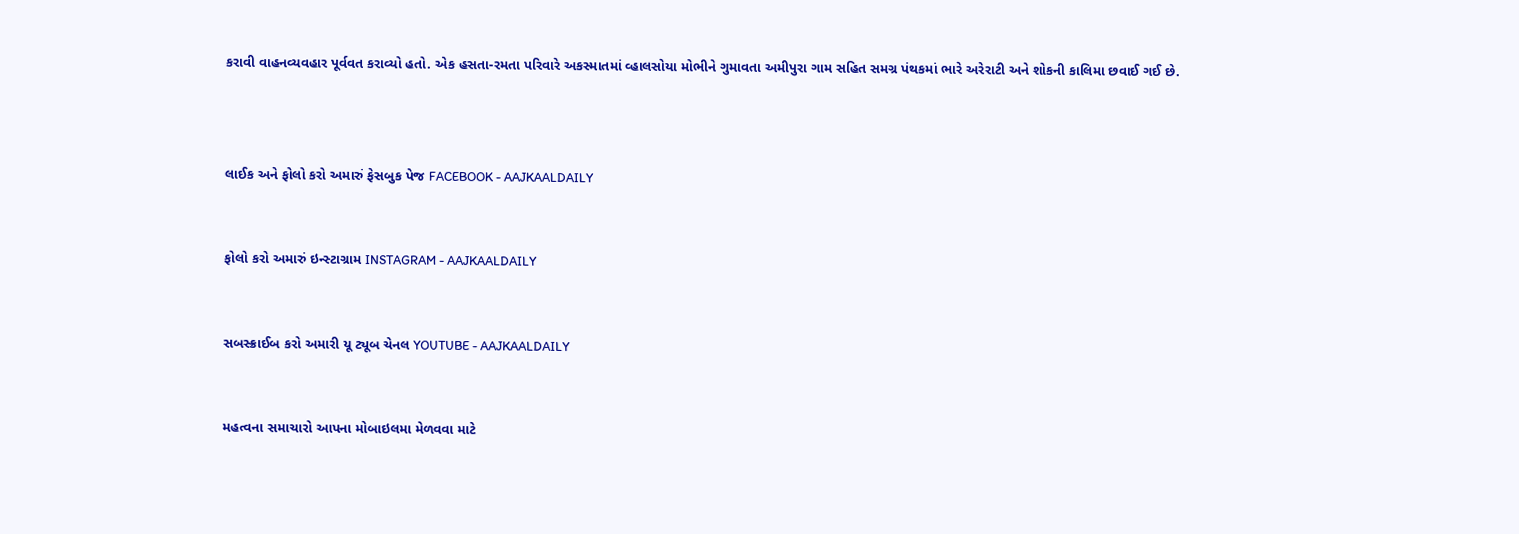કરાવી વાહનવ્યવહાર પૂર્વવત કરાવ્યો હતો. એક હસતા-રમતા પરિવારે અકસ્માતમાં વ્હાલસોયા મોભીને ગુમાવતા અમીપુરા ગામ સહિત સમગ્ર પંથકમાં ભારે અરેરાટી અને શોકની કાલિમા છવાઈ ગઈ છે.



લાઈક અને ફોલો કરો અમારું ફેસબુક પેજ FACEBOOK - AAJKAALDAILY


ફોલો કરો અમારું ઇન્સ્ટાગ્રામ INSTAGRAM - AAJKAALDAILY


સબસ્ક્રાઈબ કરો અમારી યૂ ટ્યૂબ ચેનલ YOUTUBE - AAJKAALDAILY


મહત્વના સમાચારો આપના મોબાઇલમા મેળવવા માટે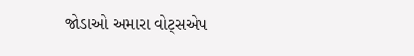જોડાઓ અમારા વોટ્સએપ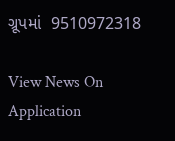ગ્રૂપમાં  9510972318

View News On Application